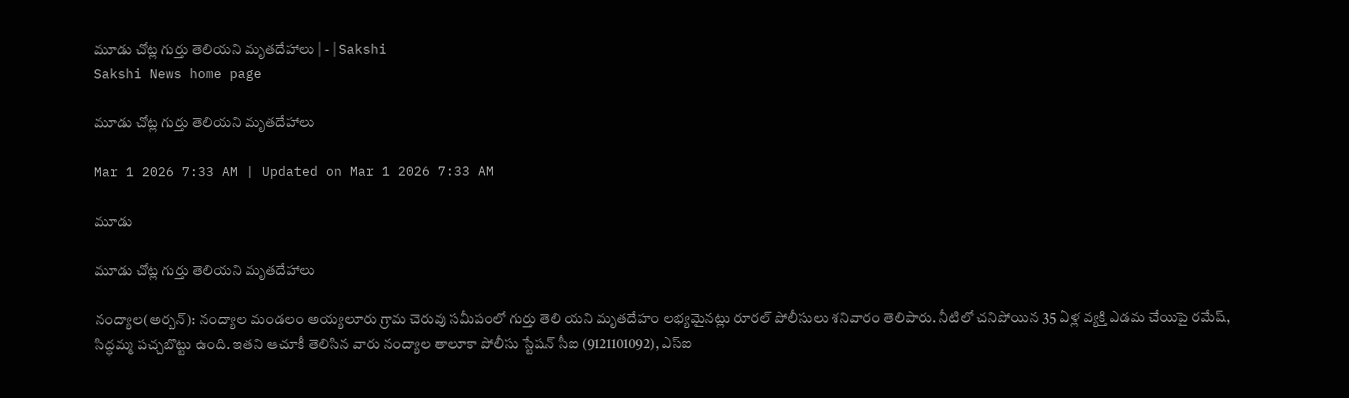మూడు చోట్ల గుర్తు తెలియని మృతదేహాలు | - | Sakshi
Sakshi News home page

మూడు చోట్ల గుర్తు తెలియని మృతదేహాలు

Mar 1 2026 7:33 AM | Updated on Mar 1 2026 7:33 AM

మూడు

మూడు చోట్ల గుర్తు తెలియని మృతదేహాలు

నంద్యాల(అర్బన్‌): నంద్యాల మండలం అయ్యలూరు గ్రామ చెరువు సమీపంలో గుర్తు తెలి యని మృతదేహం లభ్యమైనట్లు రూరల్‌ పోలీసులు శనివారం తెలిపారు. నీటిలో చనిపోయిన 35 ఏళ్ల వ్యక్తి ఎడమ చేయిపై రమేష్‌, సిద్ధమ్మ పచ్చబొట్టు ఉంది. ఇతని ఆచూకీ తెలిసిన వారు నంద్యాల తాలూకా పోలీసు స్టేషన్‌ సీఐ (9121101092), ఎస్‌ఐ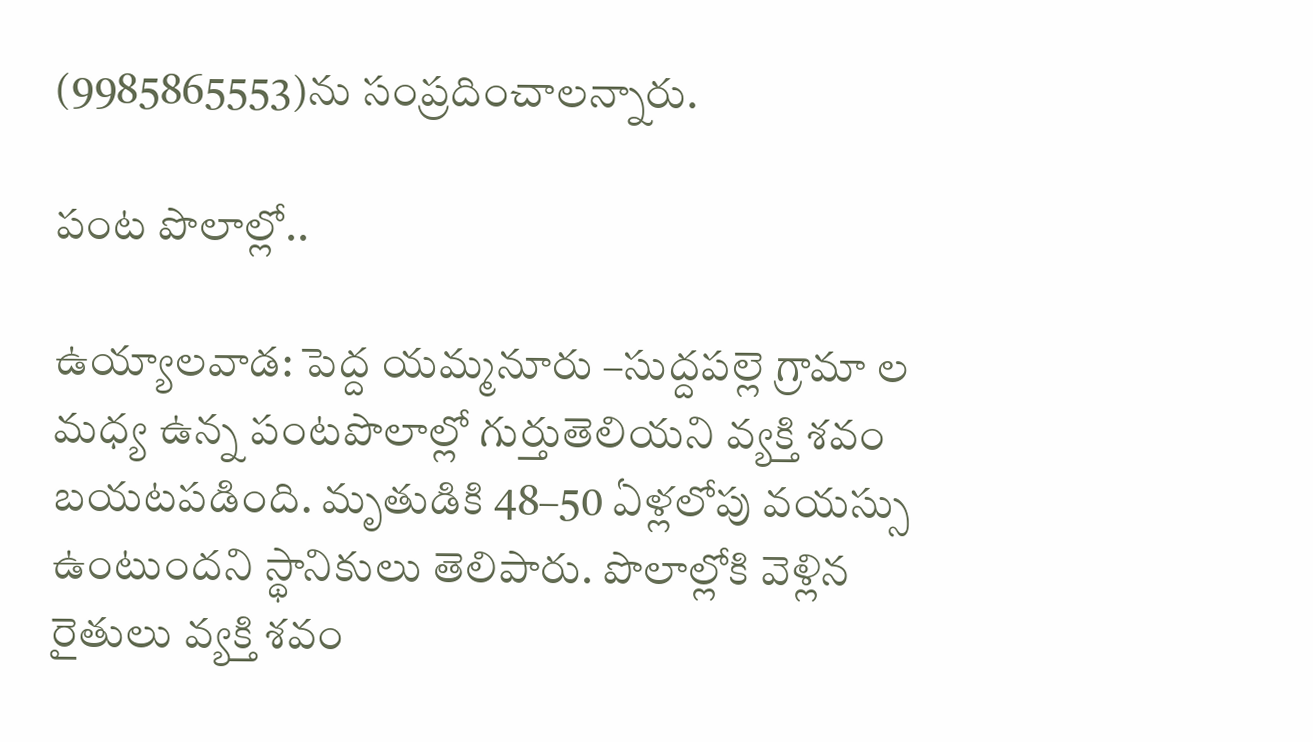(9985865553)ను సంప్రదించాలన్నారు.

పంట పొలాల్లో..

ఉయ్యాలవాడ: పెద్ద యమ్మనూరు –సుద్దపల్లె గ్రామా ల మధ్య ఉన్న పంటపొలాల్లో గుర్తుతెలియని వ్యక్తి శవం బయటపడింది. మృతుడికి 48–50 ఏళ్లలోపు వయస్సు ఉంటుందని స్థానికులు తెలిపారు. పొలాల్లోకి వెళ్లిన రైతులు వ్యక్తి శవం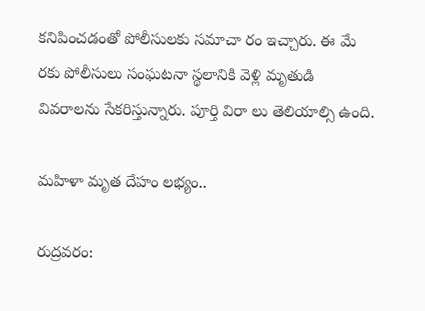కనిపించడంతో పోలీసులకు సమాచా రం ఇచ్చారు. ఈ మే రకు పోలీసులు సంఘటనా స్థలానికి వెళ్లి మృతుడి వివరాలను సేకరిస్తున్నారు. పూర్తి విరా లు తెలియాల్సి ఉంది.

మహిళా మృత దేహం లభ్యం..

రుద్రవరం: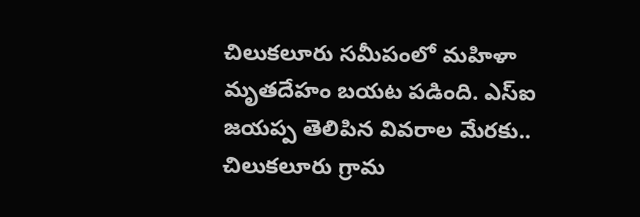చిలుకలూరు సమీపంలో మహిళా మృతదేహం బయట పడింది. ఎస్‌ఐ జయప్ప తెలిపిన వివరాల మేరకు.. చిలుకలూరు గ్రామ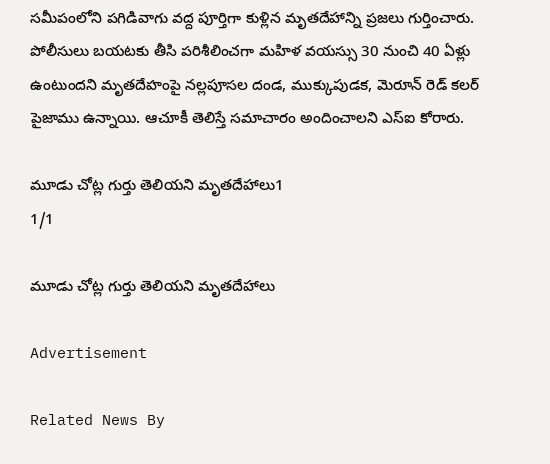సమీపంలోని పగిడివాగు వద్ద పూర్తిగా కుళ్లిన మృతదేహాన్ని ప్రజలు గుర్తించారు. పోలీసులు బయటకు తీసి పరిశీలించగా మహిళ వయస్సు 30 నుంచి 40 ఏళ్లు ఉంటుందని మృతదేహంపై నల్లపూసల దండ, ముక్కుపుడక, మెరూన్‌ రెడ్‌ కలర్‌ పైజాము ఉన్నాయి. ఆచూకీ తెలిస్తే సమాచారం అందించాలని ఎస్‌ఐ కోరారు.

మూడు చోట్ల గుర్తు తెలియని మృతదేహాలు1
1/1

మూడు చోట్ల గుర్తు తెలియని మృతదేహాలు

Advertisement

Related News By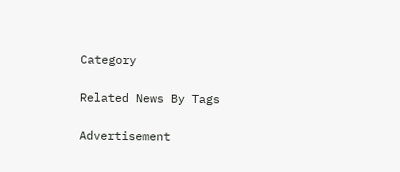Category

Related News By Tags

Advertisement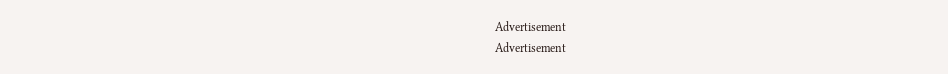Advertisement
Advertisement